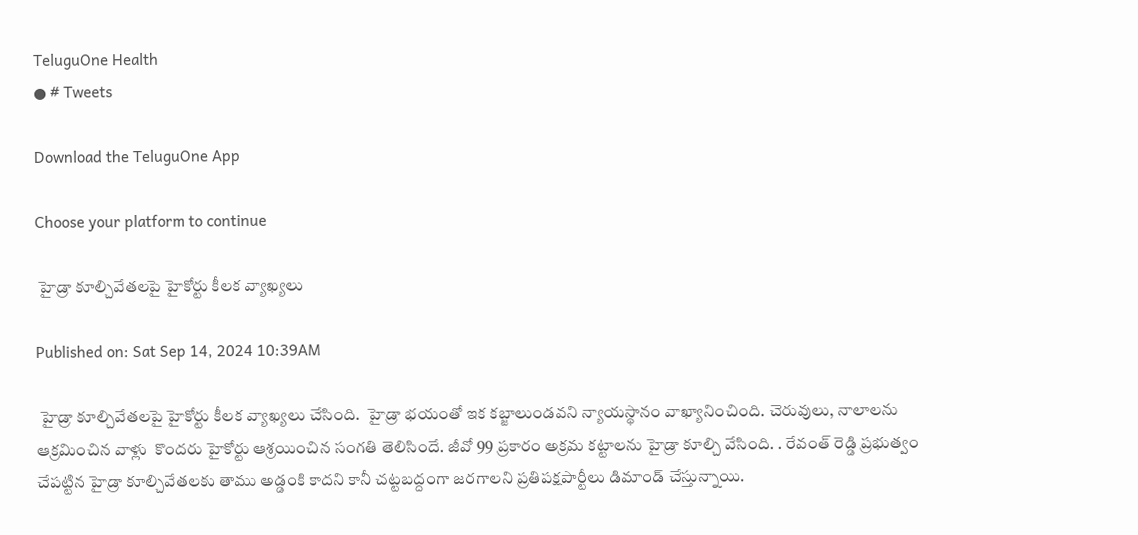TeluguOne Health
● # Tweets

Download the TeluguOne App

Choose your platform to continue

 హైడ్రా కూల్చివేతలపై హైకోర్టు కీలక వ్యాఖ్యలు

Published on: Sat Sep 14, 2024 10:39AM

 హైడ్రా కూల్చివేతలపై హైకోర్టు కీలక వ్యాఖ్యలు చేసింది.  హైడ్రా భయంతో ఇక కబ్జాలుండవని న్యాయస్థానం వాఖ్యానించింది. చెరువులు, నాలాలను ఆక్రమించిన వాళ్లు  కొందరు హైకోర్టు ఆశ్రయించిన సంగతి తెలిసిందే. జీవో 99 ప్రకారం అక్రమ కట్టాలను హైడ్రా కూల్చి వేసింది. . రేవంత్ రెడ్డి ప్రభుత్వం చేపట్టిన హైడ్రా కూల్చివేతలకు తాము అడ్డంకి కాదని కానీ చట్టబద్దంగా జరగాలని ప్రతిపక్షపార్టీలు డిమాండ్ చేస్తున్నాయి.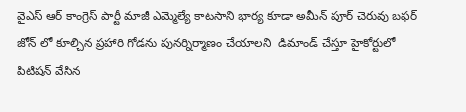వైఎస్ ఆర్ కాంగ్రెస్ పార్టీ మాజీ ఎమ్మెల్యే కాటసాని భార్య కూడా అమీన్ పూర్ చెరువు బఫర్ జోన్ లో కూల్చిన ప్రహారి గోడను పునర్నిర్మాణం చేయాలని  డిమాండ్ చేస్తూ హైకోర్టులో పిటిషన్ వేసిన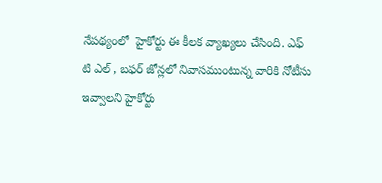నేపథ్యంలో  హైకోర్టు ఈ కీలక వ్యాఖ్యలు చేసింది. ఎఫ్ టి ఎల్ , బఫర్ జోన్లలో నివాసముంటున్న వారికి నోటీసు ఇవ్వాలని హైకోర్టు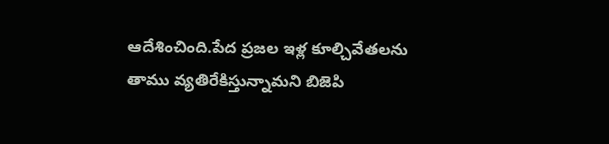ఆదేశించింది.పేద ప్రజల ఇళ్ల కూల్చివేతలను తాము వ్యతిరేకిస్తున్నామని బిజెపి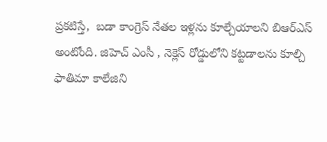ప్రకటిస్తే,  బడా కాంగ్రెస్ నేతల ఇళ్లను కూల్చేయాలని బిఆర్ఎస్ అంటోంది. జిహెచ్ ఎంసీ , నెక్లెస్ రోడ్డులోని కట్టడాలను కూల్చి  ఫాతిమా కాలేజిని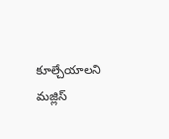కూల్చేయాలని  మజ్లిస్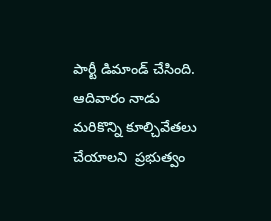పార్టీ డిమాండ్ చేసింది.    ఆదివారం నాడు మరికొన్ని కూల్చివేతలు చేయాలని  ప్రభుత్వం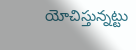యోచిస్తున్నట్టు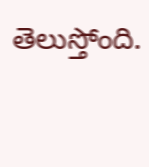తెలుస్తోంది.